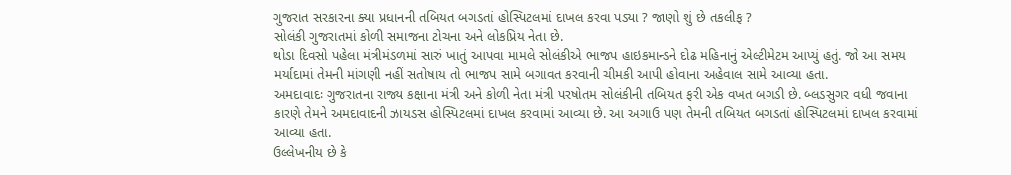ગુજરાત સરકારના ક્યા પ્રધાનની તબિયત બગડતાં હોસ્પિટલમાં દાખલ કરવા પડ્યા ? જાણો શું છે તકલીફ ?
સોલંકી ગુજરાતમાં કોળી સમાજના ટોચના અને લોકપ્રિય નેતા છે.
થોડા દિવસો પહેલા મંત્રીમંડળમાં સારું ખાતું આપવા મામલે સોલંકીએ ભાજપ હાઇકમાન્ડને દોઢ મહિનાનું એલ્ટીમેટમ આપ્યું હતું. જો આ સમય મર્યાદામાં તેમની માંગણી નહીં સતોષાય તો ભાજપ સામે બગાવત કરવાની ચીમકી આપી હોવાના અહેવાલ સામે આવ્યા હતા.
અમદાવાદઃ ગુજરાતના રાજ્ય કક્ષાના મંત્રી અને કોળી નેતા મંત્રી પરષોતમ સોલંકીની તબિયત ફરી એક વખત બગડી છે. બ્લડસુગર વધી જવાના કારણે તેમને અમદાવાદની ઝાયડસ હોસ્પિટલમાં દાખલ કરવામાં આવ્યા છે. આ અગાઉ પણ તેમની તબિયત બગડતાં હોસ્પિટલમાં દાખલ કરવામાં આવ્યા હતા.
ઉલ્લેખનીય છે કે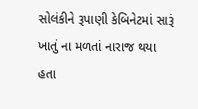સોલંકીને રૂપાણી કેબિનેટમાં સારૂં ખાતું ના મળતાં નારાજ થયા હતા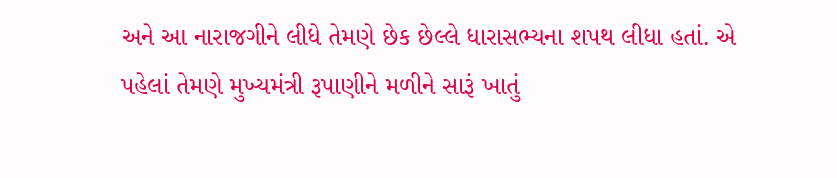અને આ નારાજગીને લીધે તેમણે છેક છેલ્લે ધારાસભ્યના શપથ લીધા હતાં. એ પહેલાં તેમણે મુખ્યમંત્રી રૂપાણીને મળીને સારૂં ખાતું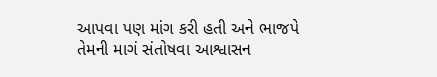આપવા પણ માંગ કરી હતી અને ભાજપે તેમની માગં સંતોષવા આશ્વાસન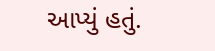આપ્યું હતું.